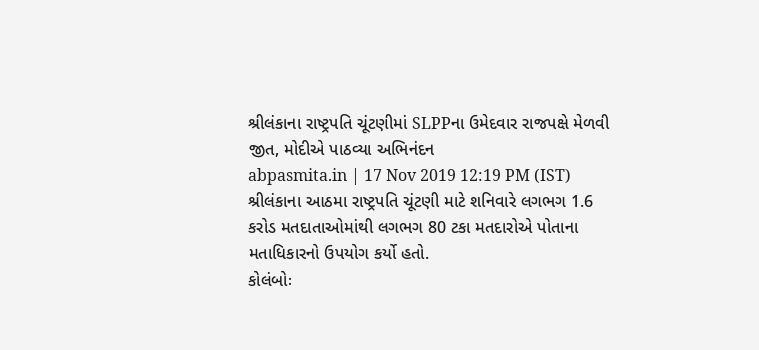શ્રીલંકાના રાષ્ટ્રપતિ ચૂંટણીમાં SLPPના ઉમેદવાર રાજપક્ષે મેળવી જીત, મોદીએ પાઠવ્યા અભિનંદન
abpasmita.in | 17 Nov 2019 12:19 PM (IST)
શ્રીલંકાના આઠમા રાષ્ટ્રપતિ ચૂંટણી માટે શનિવારે લગભગ 1.6 કરોડ મતદાતાઓમાંથી લગભગ 80 ટકા મતદારોએ પોતાના મતાધિકારનો ઉપયોગ કર્યો હતો.
કોલંબોઃ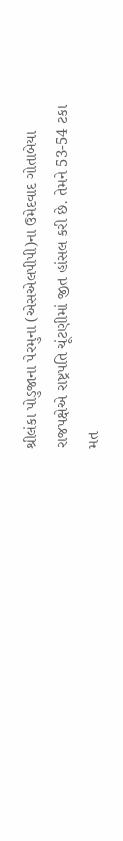શ્રીલંકા પોડુજાના પેરમુના (એસએલપીપી)ના ઉમેદવાદ ગોતાબેયા રાજપક્ષેએ રાષ્ટ્રપતિ ચૂંટણીમાં જીત હાંસલ કરી છે. તેમને 53-54 ટકા મત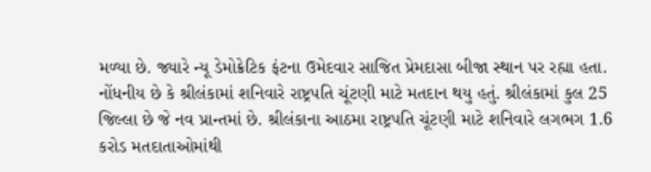મળ્યા છે. જ્યારે ન્યૂ ડેમોક્રેટિક ફંટના ઉમેદવાર સાજિત પ્રેમદાસા બીજા સ્થાન પર રહ્યા હતા. નોંધનીય છે કે શ્રીલંકામાં શનિવારે રાષ્ટ્રપતિ ચૂંટણી માટે મતદાન થયુ હતું. શ્રીલંકામાં કુલ 25 જિલ્લા છે જે નવ પ્રાન્તમાં છે. શ્રીલંકાના આઠમા રાષ્ટ્રપતિ ચૂંટણી માટે શનિવારે લગભગ 1.6 કરોડ મતદાતાઓમાંથી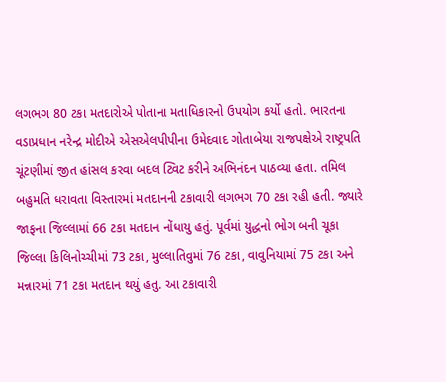લગભગ 80 ટકા મતદારોએ પોતાના મતાધિકારનો ઉપયોગ કર્યો હતો. ભારતના વડાપ્રધાન નરેન્દ્ર મોદીએ એસએલપીપીના ઉમેદવાદ ગોતાબેયા રાજપક્ષેએ રાષ્ટ્રપતિ ચૂંટણીમાં જીત હાંસલ કરવા બદલ ટ્વિટ કરીને અભિનંદન પાઠવ્યા હતા. તમિલ બહુમતિ ધરાવતા વિસ્તારમાં મતદાનની ટકાવારી લગભગ 70 ટકા રહી હતી. જ્યારે જાફના જિલ્લામાં 66 ટકા મતદાન નોંધાયુ હતું. પૂર્વમાં યુદ્ધનો ભોગ બની ચૂકા જિલ્લા કિલિનોચ્ચીમાં 73 ટકા, મુલ્લાતિવુમાં 76 ટકા, વાવુનિયામાં 75 ટકા અને મન્નારમાં 71 ટકા મતદાન થયું હતુ. આ ટકાવારી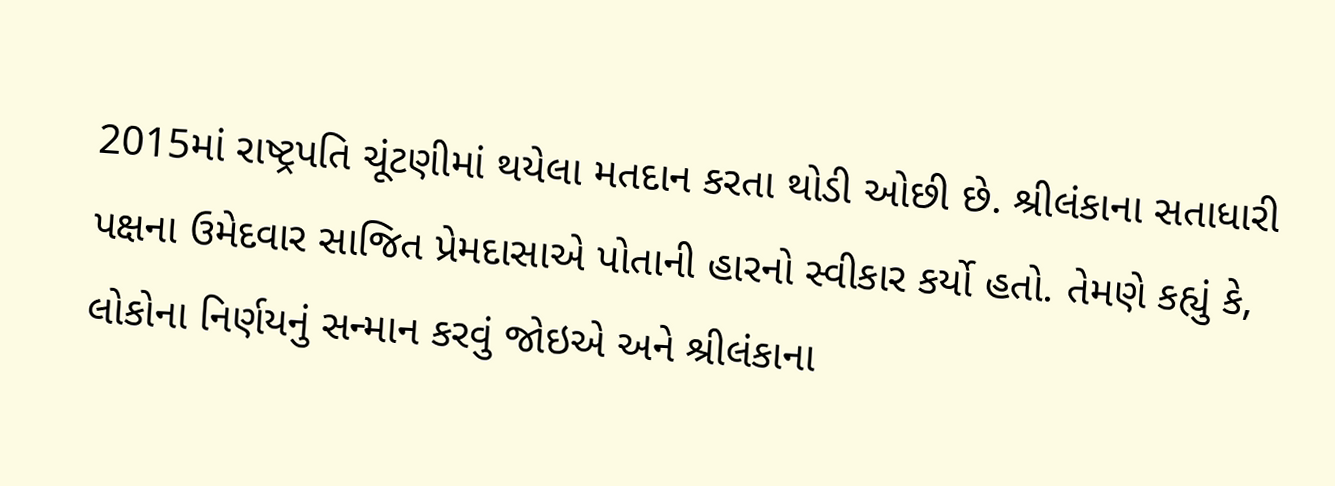2015માં રાષ્ટ્રપતિ ચૂંટણીમાં થયેલા મતદાન કરતા થોડી ઓછી છે. શ્રીલંકાના સતાધારી પક્ષના ઉમેદવાર સાજિત પ્રેમદાસાએ પોતાની હારનો સ્વીકાર કર્યો હતો. તેમણે કહ્યું કે, લોકોના નિર્ણયનું સન્માન કરવું જોઇએ અને શ્રીલંકાના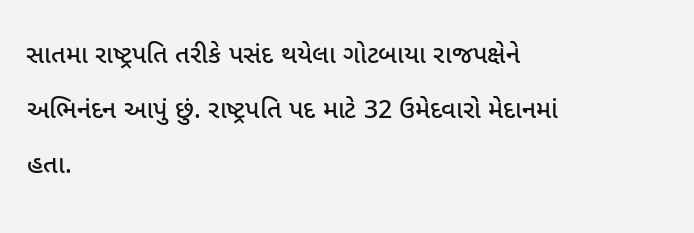સાતમા રાષ્ટ્રપતિ તરીકે પસંદ થયેલા ગોટબાયા રાજપક્ષેને અભિનંદન આપું છું. રાષ્ટ્રપતિ પદ માટે 32 ઉમેદવારો મેદાનમાં હતા.